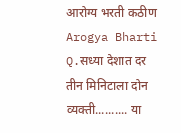आरोग्य भरती कठीण Arogya Bharti Q.सध्या देशात दर तीन मिनिटाला दोन व्यक्ती.......... या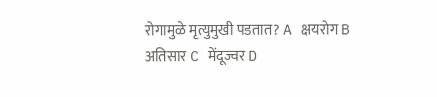रोगामुळे मृत्युमुखी पडतात? A क्षयरोग B अतिसार C मेंदूज्वर D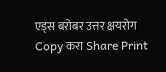एड्स बरोबर उत्तर क्षयरोग Copy करा Share Print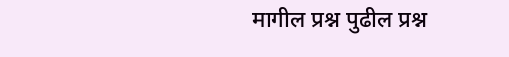मागील प्रश्न पुढील प्रश्न